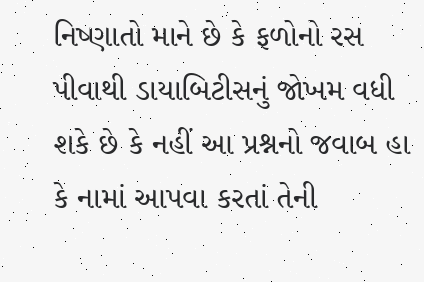નિષ્ણાતો માને છે કે ફળોનો રસ પીવાથી ડાયાબિટીસનું જોખમ વધી શકે છે કે નહીં આ પ્રશ્નનો જવાબ હા કે નામાં આપવા કરતાં તેની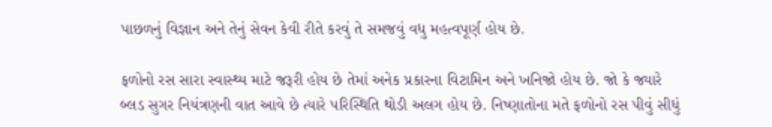પાછળનું વિજ્ઞાન અને તેનું સેવન કેવી રીતે કરવું તે સમજવું વધુ મહત્વપૂર્ણ હોય છે.

ફળોનો રસ સારા સ્વાસ્થ્ય માટે જરૂરી હોય છે તેમાં અનેક પ્રકારના વિટામિન અને ખનિજો હોય છે. જો કે જ્યારે બ્લડ સુગર નિયંત્રણની વાત આવે છે ત્યારે પરિસ્થિતિ થોડી અલગ હોય છે. નિષ્ણાતોના મતે ફળોનો રસ પીવું સીધું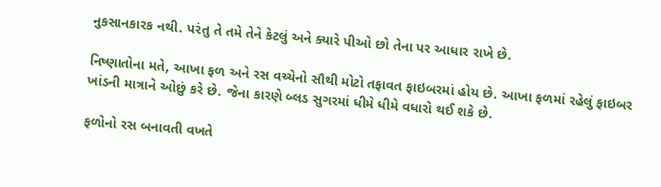નુકસાનકારક નથી. પરંતુ તે તમે તેને કેટલું અને ક્યારે પીઓ છો તેના પર આધાર રાખે છે.

નિષ્ણાતોના મતે, આખા ફળ અને રસ વચ્ચેનો સૌથી મોટો તફાવત ફાઇબરમાં હોય છે. આખા ફળમાં રહેલું ફાઇબર ખાંડની માત્રાને ઓછું કરે છે. જેના કારણે બ્લડ સુગરમાં ધીમે ધીમે વધારો થઈ શકે છે.

ફળોનો રસ બનાવતી વખતે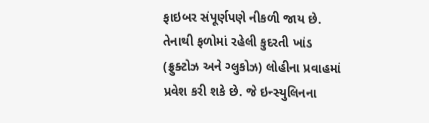ફાઇબર સંપૂર્ણપણે નીકળી જાય છે. તેનાથી ફળોમાં રહેલી કુદરતી ખાંડ (ફ્રુક્ટોઝ અને ગ્લુકોઝ) લોહીના પ્રવાહમાં પ્રવેશ કરી શકે છે. જે ઇન્સ્યુલિનના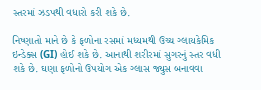સ્તરમાં ઝડપથી વધારો કરી શકે છે.

નિષ્ણાતો માને છે કે ફળોના રસમાં મધ્યમથી ઉચ્ચ ગ્લાયકેમિક ઇન્ડેક્સ (GI) હોઈ શકે છે. આનાથી શરીરમાં સુગરનું સ્તર વધી શકે છે. ઘણા ફળોનો ઉપયોગ એક ગ્લાસ જ્યુસ બનાવવા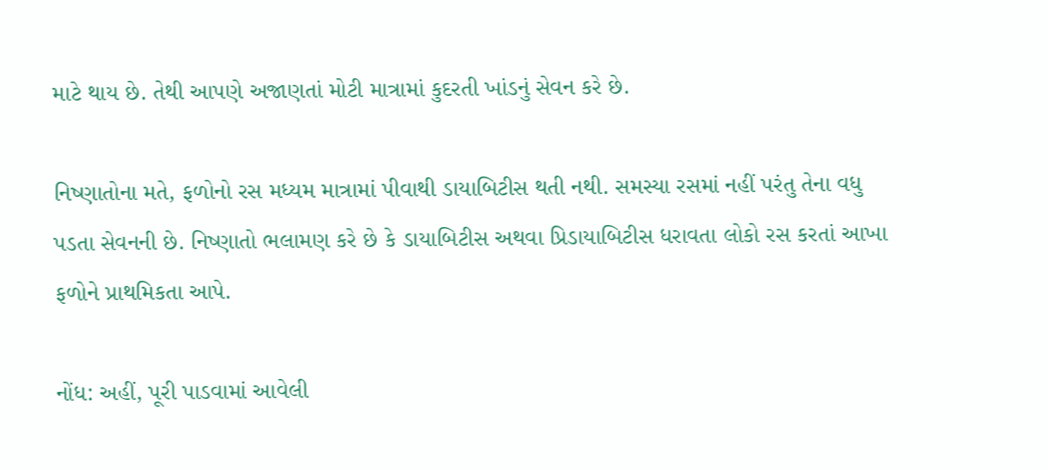માટે થાય છે. તેથી આપણે અજાણતાં મોટી માત્રામાં કુદરતી ખાંડનું સેવન કરે છે.

નિષ્ણાતોના મતે, ફળોનો રસ મધ્યમ માત્રામાં પીવાથી ડાયાબિટીસ થતી નથી. સમસ્યા રસમાં નહીં પરંતુ તેના વધુ પડતા સેવનની છે. નિષ્ણાતો ભલામણ કરે છે કે ડાયાબિટીસ અથવા પ્રિડાયાબિટીસ ધરાવતા લોકો રસ કરતાં આખા ફળોને પ્રાથમિકતા આપે.

નોંધ: અહીં, પૂરી પાડવામાં આવેલી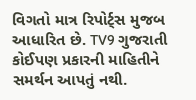વિગતો માત્ર રિપોર્ટ્સ મુજબ આધારિત છે. TV9 ગુજરાતી કોઈપણ પ્રકારની માહિતીને સમર્થન આપતું નથી.